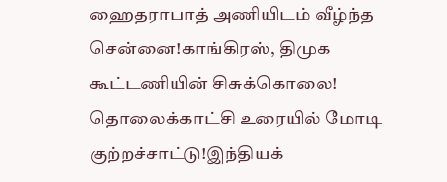ஹைதராபாத் அணியிடம் வீழ்ந்த சென்னை!காங்கிரஸ், திமுக கூட்டணியின் சிசுக்கொலை! தொலைக்காட்சி உரையில் மோடி குற்றச்சாட்டு!இந்தியக்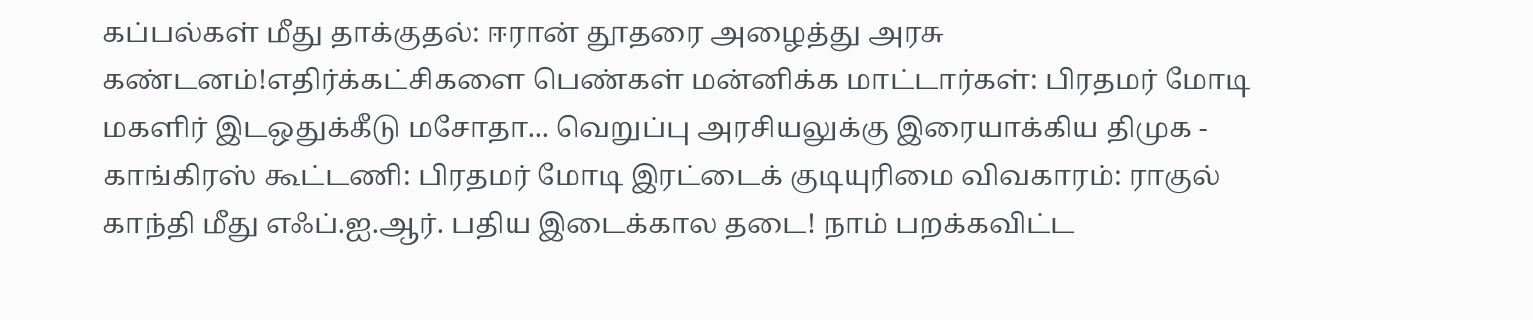கப்பல்கள் மீது தாக்குதல்: ஈரான் தூதரை அழைத்து அரசு கண்டனம்!எதிர்க்கட்சிகளை பெண்கள் மன்னிக்க மாட்டார்கள்: பிரதமர் மோடி மகளிர் இடஒதுக்கீடு மசோதா... வெறுப்பு அரசியலுக்கு இரையாக்கிய திமுக - காங்கிரஸ் கூட்டணி: பிரதமர் மோடி இரட்டைக் குடியுரிமை விவகாரம்: ராகுல் காந்தி மீது எஃப்.ஐ.ஆர். பதிய இடைக்கால தடை! நாம் பறக்கவிட்ட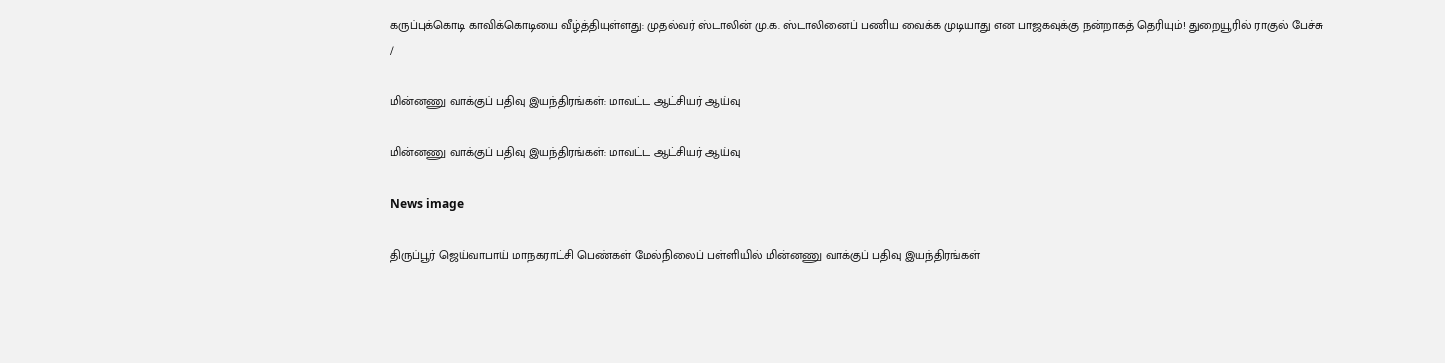கருப்புக்கொடி காவிக்கொடியை வீழ்த்தியுள்ளது: முதல்வர் ஸ்டாலின் மு.க. ஸ்டாலினைப் பணிய வைக்க முடியாது என பாஜகவுக்கு நன்றாகத் தெரியும்! துறையூரில் ராகுல் பேச்சு
/

மின்னணு வாக்குப் பதிவு இயந்திரங்கள்: மாவட்ட ஆட்சியர் ஆய்வு

மின்னணு வாக்குப் பதிவு இயந்திரங்கள்: மாவட்ட ஆட்சியர் ஆய்வு

News image

திருப்பூர் ஜெய்வாபாய் மாநகராட்சி பெண்கள் மேல்நிலைப் பள்ளியில் மின்னணு வாக்குப் பதிவு இயந்திரங்கள்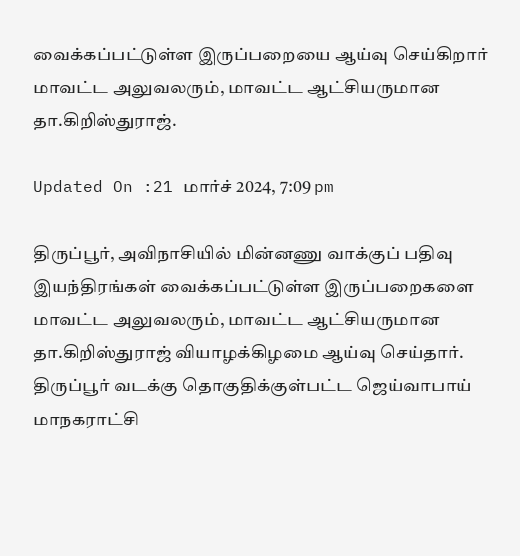வைக்கப்பட்டுள்ள இருப்பறையை ஆய்வு செய்கிறார் மாவட்ட அலுவலரும், மாவட்ட ஆட்சியருமான தா.கிறிஸ்துராஜ்.

Updated On :21 மார்ச் 2024, 7:09 pm

திருப்பூர், அவிநாசியில் மின்னணு வாக்குப் பதிவு இயந்திரங்கள் வைக்கப்பட்டுள்ள இருப்பறைகளை மாவட்ட அலுவலரும், மாவட்ட ஆட்சியருமான தா.கிறிஸ்துராஜ் வியாழக்கிழமை ஆய்வு செய்தார். திருப்பூர் வடக்கு தொகுதிக்குள்பட்ட ஜெய்வாபாய் மாநகராட்சி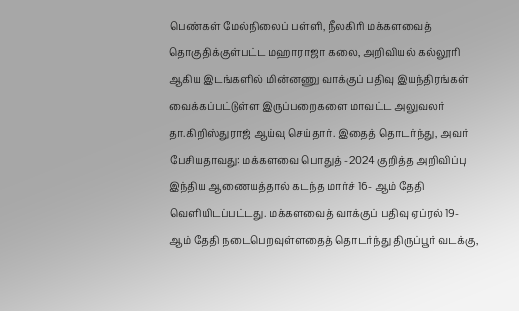பெண்கள் மேல்நிலைப் பள்ளி, நீலகிரி மக்களவைத் தொகுதிக்குள்பட்ட மஹாராஜா கலை, அறிவியல் கல்லூரி ஆகிய இடங்களில் மின்னணு வாக்குப் பதிவு இயந்திரங்கள் வைக்கப்பட்டுள்ள இருப்பறைகளை மாவட்ட அலுவலர் தா.கிறிஸ்துராஜ் ஆய்வு செய்தார். இதைத் தொடர்ந்து, அவர் பேசியதாவது: மக்களவை பொதுத் -2024 குறித்த அறிவிப்பு இந்திய ஆணையத்தால் கடந்த மார்ச் 16- ஆம் தேதி வெளியிடப்பட்டது. மக்களவைத் வாக்குப் பதிவு ஏப்ரல் 19- ஆம் தேதி நடைபெறவுள்ளதைத் தொடர்ந்து திருப்பூர் வடக்கு,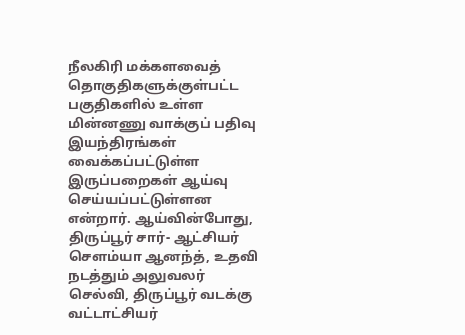நீலகிரி மக்களவைத் தொகுதிகளுக்குள்பட்ட பகுதிகளில் உள்ள மின்னணு வாக்குப் பதிவு இயந்திரங்கள் வைக்கப்பட்டுள்ள இருப்பறைகள் ஆய்வு செய்யப்பட்டுள்ளன என்றார். ஆய்வின்போது, திருப்பூர் சார்- ஆட்சியர் சௌம்யா ஆனந்த், உதவி நடத்தும் அலுவலர் செல்வி, திருப்பூர் வடக்கு வட்டாட்சியர்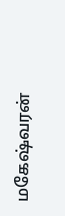மகேஷ்வரன்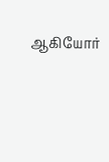ஆகியோர்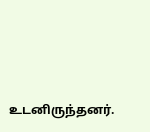உடனிருந்தனர்.